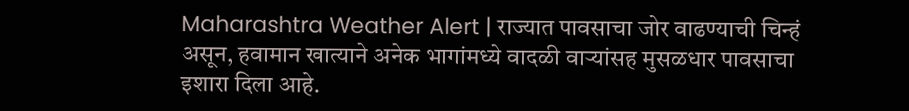Maharashtra Weather Alert | राज्यात पावसाचा जोर वाढण्याची चिन्हं असून, हवामान खात्याने अनेक भागांमध्ये वादळी वाऱ्यांसह मुसळधार पावसाचा इशारा दिला आहे.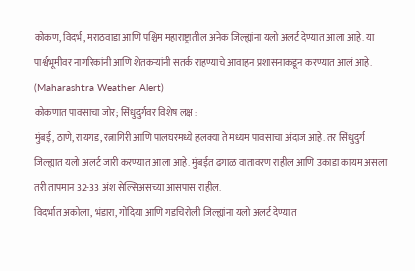कोकण, विदर्भ, मराठवाडा आणि पश्चिम महाराष्ट्रातील अनेक जिल्ह्यांना यलो अलर्ट देण्यात आला आहे. या पार्श्वभूमीवर नागरिकांनी आणि शेतकऱ्यांनी सतर्क राहण्याचे आवाहन प्रशासनाकडून करण्यात आलं आहे. (Maharashtra Weather Alert)
कोकणात पावसाचा जोर; सिंधुदुर्गवर विशेष लक्ष :
मुंबई, ठाणे, रायगड, रत्नागिरी आणि पालघरमध्ये हलक्या ते मध्यम पावसाचा अंदाज आहे. तर सिंधुदुर्ग जिल्ह्यात यलो अलर्ट जारी करण्यात आला आहे. मुंबईत ढगाळ वातावरण राहील आणि उकाडा कायम असला तरी तापमान 32-33 अंश सेल्सिअसच्या आसपास राहील.
विदर्भात अकोला, भंडारा, गोंदिया आणि गडचिरोली जिल्ह्यांना यलो अलर्ट देण्यात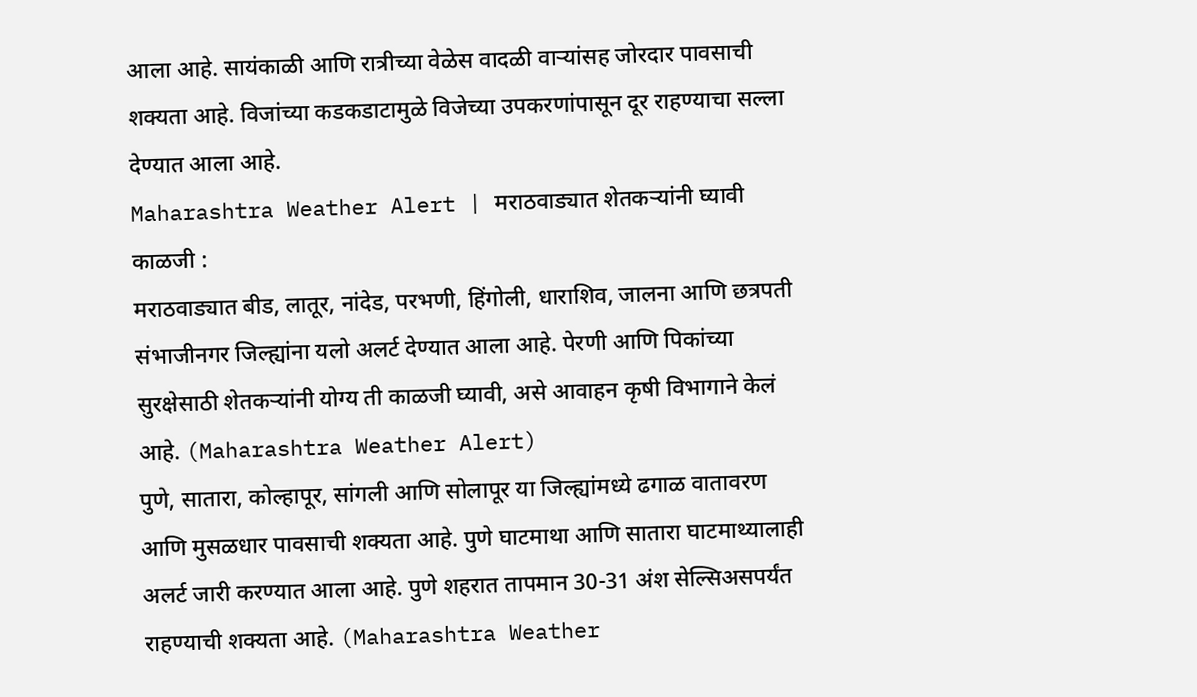आला आहे. सायंकाळी आणि रात्रीच्या वेळेस वादळी वाऱ्यांसह जोरदार पावसाची शक्यता आहे. विजांच्या कडकडाटामुळे विजेच्या उपकरणांपासून दूर राहण्याचा सल्ला देण्यात आला आहे.
Maharashtra Weather Alert | मराठवाड्यात शेतकऱ्यांनी घ्यावी काळजी :
मराठवाड्यात बीड, लातूर, नांदेड, परभणी, हिंगोली, धाराशिव, जालना आणि छत्रपती संभाजीनगर जिल्ह्यांना यलो अलर्ट देण्यात आला आहे. पेरणी आणि पिकांच्या सुरक्षेसाठी शेतकऱ्यांनी योग्य ती काळजी घ्यावी, असे आवाहन कृषी विभागाने केलं आहे. (Maharashtra Weather Alert)
पुणे, सातारा, कोल्हापूर, सांगली आणि सोलापूर या जिल्ह्यांमध्ये ढगाळ वातावरण आणि मुसळधार पावसाची शक्यता आहे. पुणे घाटमाथा आणि सातारा घाटमाथ्यालाही अलर्ट जारी करण्यात आला आहे. पुणे शहरात तापमान 30-31 अंश सेल्सिअसपर्यंत राहण्याची शक्यता आहे. (Maharashtra Weather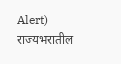Alert)
राज्यभरातील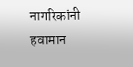नागरिकांनी हवामान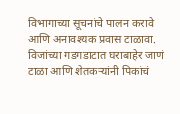विभागाच्या सूचनांचे पालन करावे आणि अनावश्यक प्रवास टाळावा. विजांच्या गडगडाटात घराबाहेर जाणं टाळा आणि शेतकऱ्यांनी पिकांचं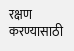रक्षण करण्यासाठी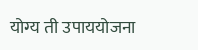योग्य ती उपाययोजना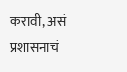करावी, असं प्रशासनाचं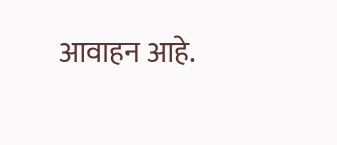आवाहन आहे.